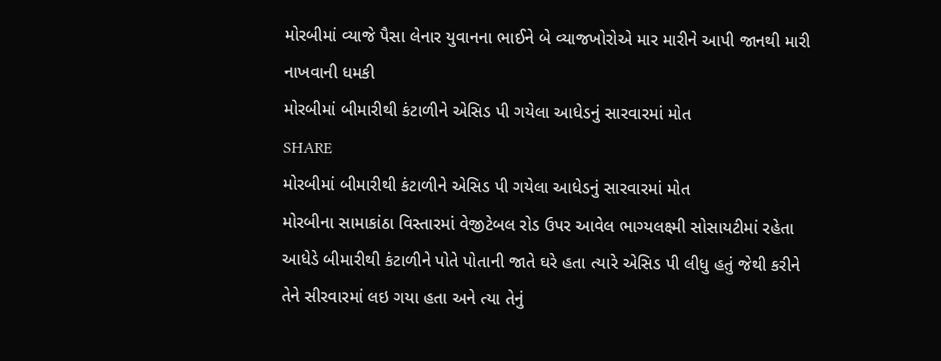મોરબીમાં વ્યાજે પૈસા લેનાર યુવાનના ભાઈને બે વ્યાજખોરોએ માર મારીને આપી જાનથી મારી નાખવાની ધમકી
મોરબીમાં બીમારીથી કંટાળીને એસિડ પી ગયેલા આધેડનું સારવારમાં મોત
SHARE
મોરબીમાં બીમારીથી કંટાળીને એસિડ પી ગયેલા આધેડનું સારવારમાં મોત
મોરબીના સામાકાંઠા વિસ્તારમાં વેજીટેબલ રોડ ઉપર આવેલ ભાગ્યલક્ષ્મી સોસાયટીમાં રહેતા આધેડે બીમારીથી કંટાળીને પોતે પોતાની જાતે ઘરે હતા ત્યારે એસિડ પી લીધુ હતું જેથી કરીને તેને સીરવારમાં લઇ ગયા હતા અને ત્યા તેનું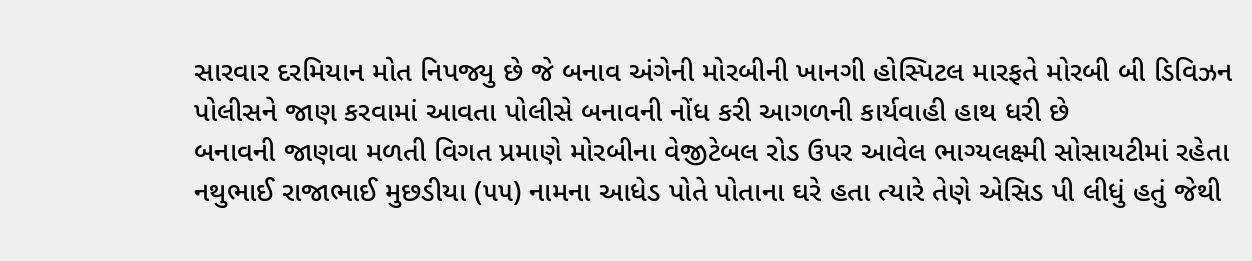સારવાર દરમિયાન મોત નિપજ્યુ છે જે બનાવ અંગેની મોરબીની ખાનગી હોસ્પિટલ મારફતે મોરબી બી ડિવિઝન પોલીસને જાણ કરવામાં આવતા પોલીસે બનાવની નોંધ કરી આગળની કાર્યવાહી હાથ ધરી છે
બનાવની જાણવા મળતી વિગત પ્રમાણે મોરબીના વેજીટેબલ રોડ ઉપર આવેલ ભાગ્યલક્ષ્મી સોસાયટીમાં રહેતા નથુભાઈ રાજાભાઈ મુછડીયા (૫૫) નામના આધેડ પોતે પોતાના ઘરે હતા ત્યારે તેણે એસિડ પી લીધું હતું જેથી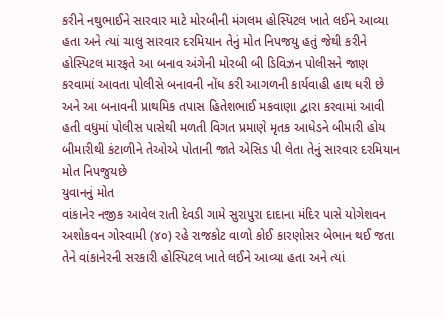કરીને નથુભાઈને સારવાર માટે મોરબીની મંગલમ હોસ્પિટલ ખાતે લઈને આવ્યા હતા અને ત્યાં ચાલુ સારવાર દરમિયાન તેનું મોત નિપજયુ હતું જેથી કરીને હોસ્પિટલ મારફતે આ બનાવ અંગેની મોરબી બી ડિવિઝન પોલીસને જાણ કરવામાં આવતા પોલીસે બનાવની નોંધ કરી આગળની કાર્યવાહી હાથ ધરી છે અને આ બનાવની પ્રાથમિક તપાસ હિતેશભાઈ મકવાણા દ્વારા કરવામાં આવી હતી વધુમાં પોલીસ પાસેથી મળતી વિગત પ્રમાણે મૃતક આધેડને બીમારી હોય બીમારીથી કંટાળીને તેઓએ પોતાની જાતે એસિડ પી લેતા તેનું સારવાર દરમિયાન મોત નિપજુયછે
યુવાનનું મોત
વાંકાનેર નજીક આવેલ રાતી દેવડી ગામે સુરાપુરા દાદાના મંદિર પાસે યોગેશવન અશોકવન ગોસ્વામી (૪૦) રહે રાજકોટ વાળો કોઈ કારણોસર બેભાન થઈ જતા તેને વાંકાનેરની સરકારી હોસ્પિટલ ખાતે લઈને આવ્યા હતા અને ત્યાં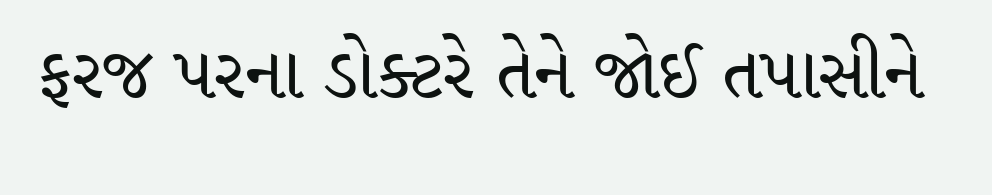ફરજ પરના ડોક્ટરે તેને જોઈ તપાસીને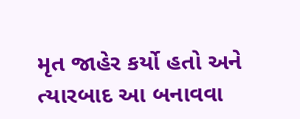મૃત જાહેર કર્યો હતો અને ત્યારબાદ આ બનાવવા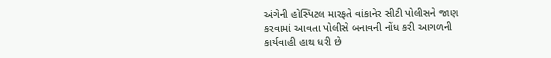અંગેની હોસ્પિટલ મારફતે વાંકાનેર સીટી પોલીસને જાણ કરવામાં આવતા પોલીસે બનાવની નોંધ કરી આગળની કાર્યવાહી હાથ ધરી છે